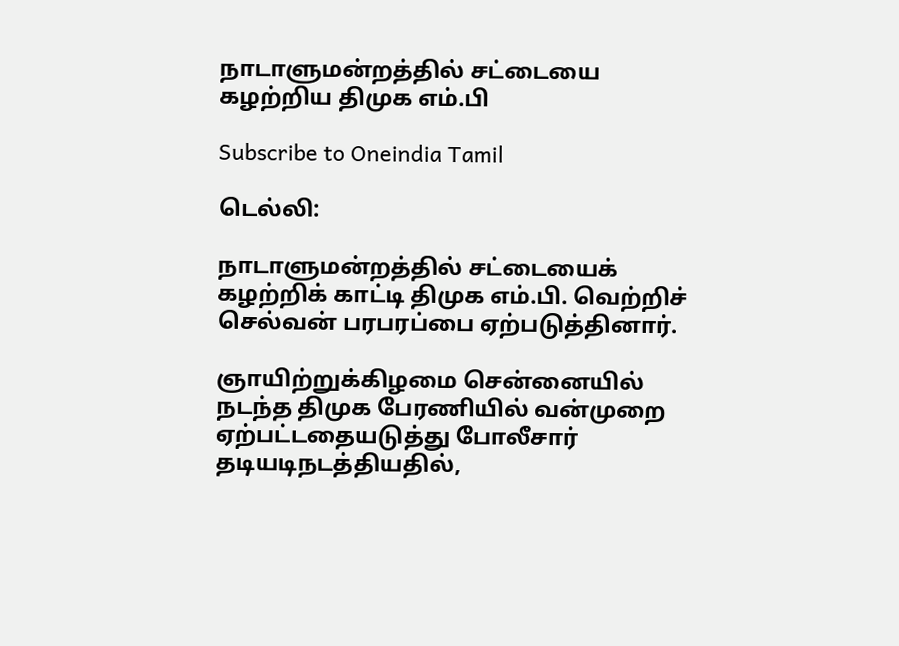நாடாளுமன்றத்தில் சட்டையை கழற்றிய திமுக எம்.பி

Subscribe to Oneindia Tamil

டெல்லி:

நாடாளுமன்றத்தில் சட்டையைக் கழற்றிக் காட்டி திமுக எம்.பி. வெற்றிச் செல்வன் பரபரப்பை ஏற்படுத்தினார்.

ஞாயிற்றுக்கிழமை சென்னையில் நடந்த திமுக பேரணியில் வன்முறை ஏற்பட்டதையடுத்து போலீசார் தடியடிநடத்தியதில்,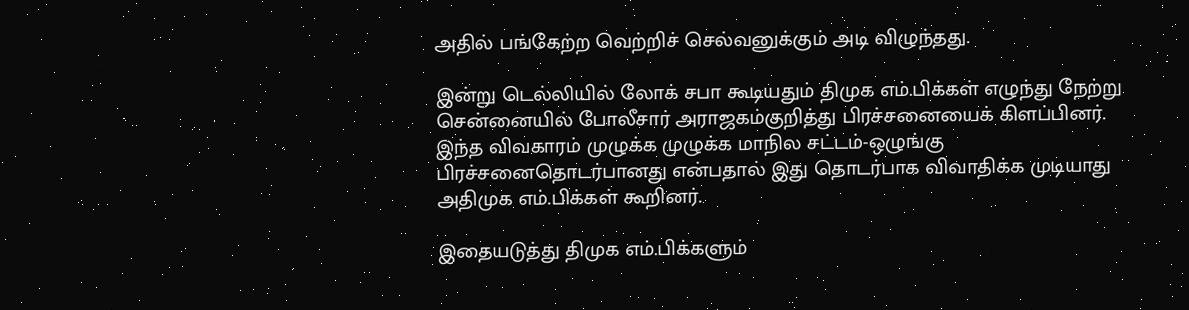அதில் பங்கேற்ற வெற்றிச் செல்வனுக்கும் அடி விழுந்தது.

இன்று டெல்லியில் லோக் சபா கூடியதும் திமுக எம்.பிக்கள் எழுந்து நேற்று சென்னையில் போலீசார் அராஜகம்குறித்து பிரச்சனையைக் கிளப்பினர். இந்த விவகாரம் முழுக்க முழுக்க மாநில சட்டம்-ஒழுங்கு பிரச்சனைதொடர்பானது என்பதால் இது தொடர்பாக விவாதிக்க முடியாது அதிமுக எம்.பிக்கள் கூறினர்.

இதையடுத்து திமுக எம்.பிக்களும்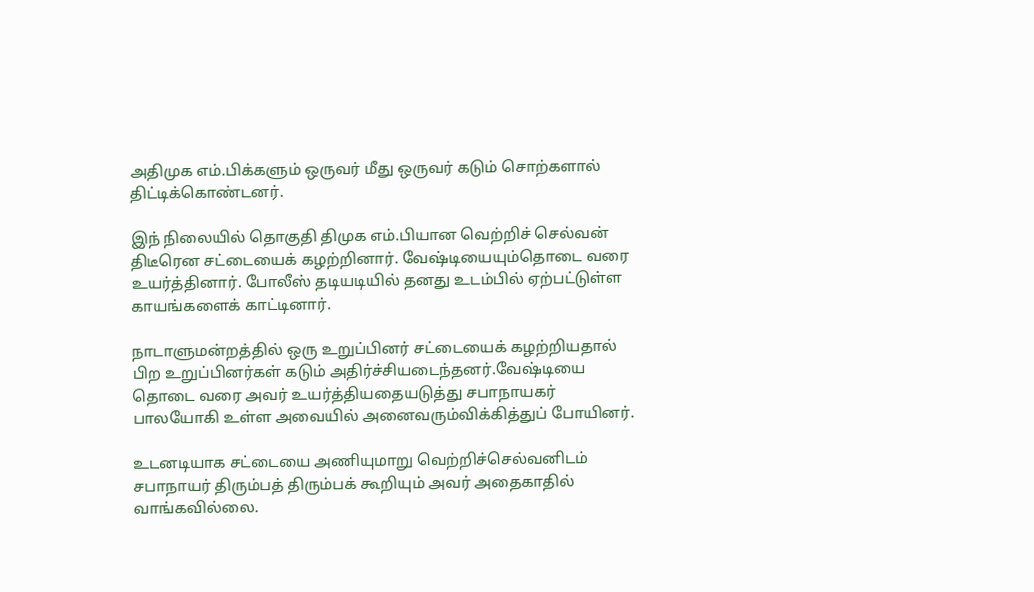அதிமுக எம்.பிக்களும் ஒருவர் மீது ஒருவர் கடும் சொற்களால் திட்டிக்கொண்டனர்.

இந் நிலையில் தொகுதி திமுக எம்.பியான வெற்றிச் செல்வன் திடீரென சட்டையைக் கழற்றினார். வேஷ்டியையும்தொடை வரை உயர்த்தினார். போலீஸ் தடியடியில் தனது உடம்பில் ஏற்பட்டுள்ள காயங்களைக் காட்டினார்.

நாடாளுமன்றத்தில் ஒரு உறுப்பினர் சட்டையைக் கழற்றியதால் பிற உறுப்பினர்கள் கடும் அதிர்ச்சியடைந்தனர்.வேஷ்டியை தொடை வரை அவர் உயர்த்தியதையடுத்து சபாநாயகர் பாலயோகி உள்ள அவையில் அனைவரும்விக்கித்துப் போயினர்.

உடனடியாக சட்டையை அணியுமாறு வெற்றிச்செல்வனிடம் சபாநாயர் திரும்பத் திரும்பக் கூறியும் அவர் அதைகாதில் வாங்கவில்லை.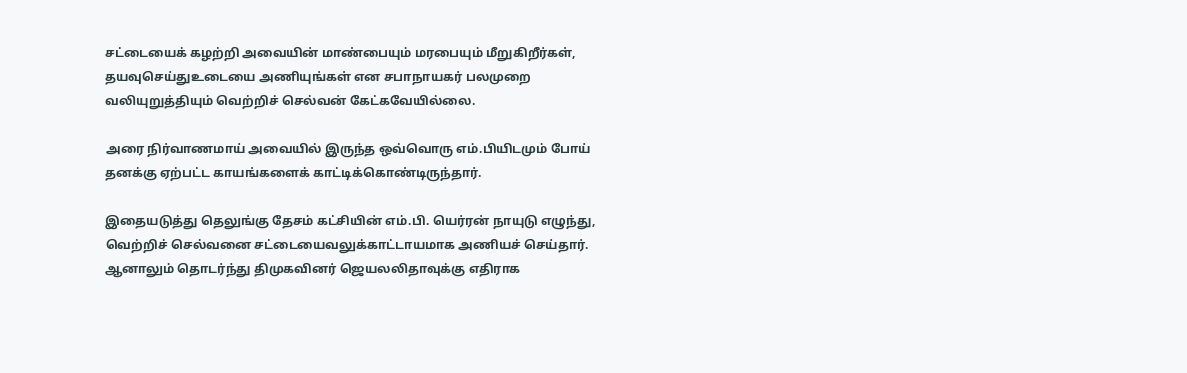சட்டையைக் கழற்றி அவையின் மாண்பையும் மரபையும் மீறுகிறீர்கள், தயவுசெய்துஉடையை அணியுங்கள் என சபாநாயகர் பலமுறை வலியுறுத்தியும் வெற்றிச் செல்வன் கேட்கவேயில்லை.

அரை நிர்வாணமாய் அவையில் இருந்த ஒவ்வொரு எம்.பியிடமும் போய் தனக்கு ஏற்பட்ட காயங்களைக் காட்டிக்கொண்டிருந்தார்.

இதையடுத்து தெலுங்கு தேசம் கட்சியின் எம்.பி. யெர்ரன் நாயுடு எழுந்து, வெற்றிச் செல்வனை சட்டையைவலுக்காட்டாயமாக அணியச் செய்தார். ஆனாலும் தொடர்ந்து திமுகவினர் ஜெயலலிதாவுக்கு எதிராக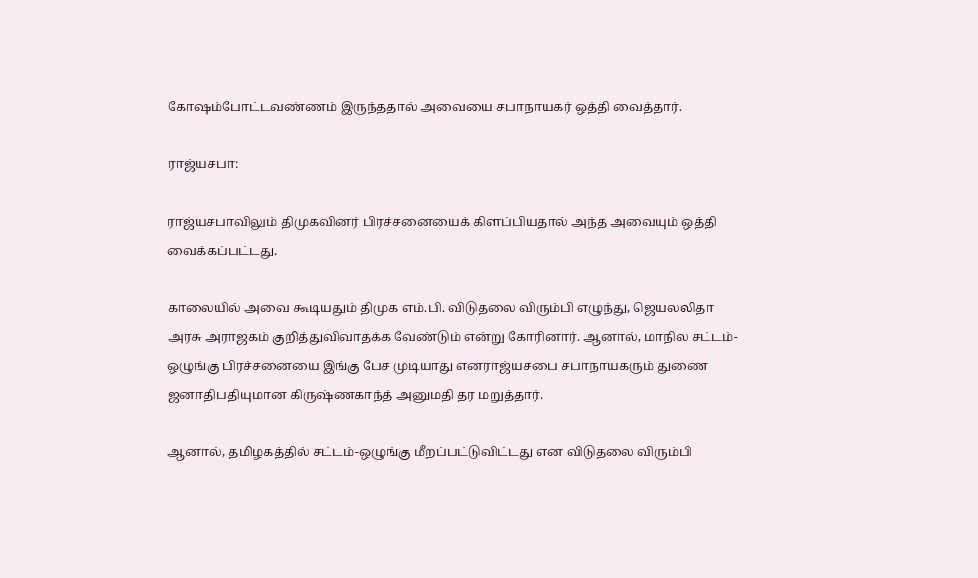கோஷம்போட்டவண்ணம் இருந்ததால் அவையை சபாநாயகர் ஒத்தி வைத்தார்.

ராஜ்யசபா:

ராஜ்யசபாவிலும் திமுகவினர் பிரச்சனையைக் கிளப்பியதால் அந்த அவையும் ஒத்தி வைக்கப்பட்டது.

காலையில் அவை கூடியதும் திமுக எம்.பி. விடுதலை விரும்பி எழுந்து, ஜெயலலிதா அரசு அராஜகம் குறித்துவிவாதக்க வேண்டும் என்று கோரினார். ஆனால், மாநில சட்டம்-ஒழுங்கு பிரச்சனையை இங்கு பேச முடியாது எனராஜ்யசபை சபாநாயகரும் துணை ஜனாதிபதியுமான கிருஷ்ணகாந்த் அனுமதி தர மறுத்தார்.

ஆனால், தமிழகத்தில் சட்டம்-ஒழுங்கு மீறப்பட்டுவிட்டது என விடுதலை விரும்பி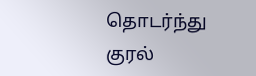தொடர்ந்து குரல்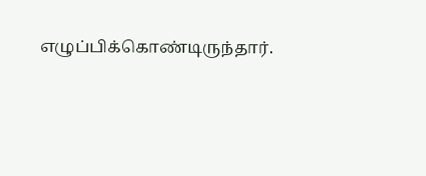எழுப்பிக்கொண்டிருந்தார்.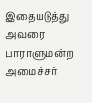இதையடுத்து அவரை பாராளுமன்ற அமைச்சர்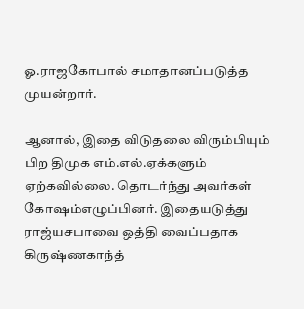ஓ.ராஜகோபால் சமாதானப்படுத்த முயன்றார்.

ஆனால், இதை விடுதலை விரும்பியும் பிற திமுக எம்.எல்.ஏக்களும் ஏற்கவில்லை. தொடர்ந்து அவர்கள் கோஷம்எழுப்பினர். இதையடுத்து ராஜ்யசபாவை ஒத்தி வைப்பதாக கிருஷ்ணகாந்த்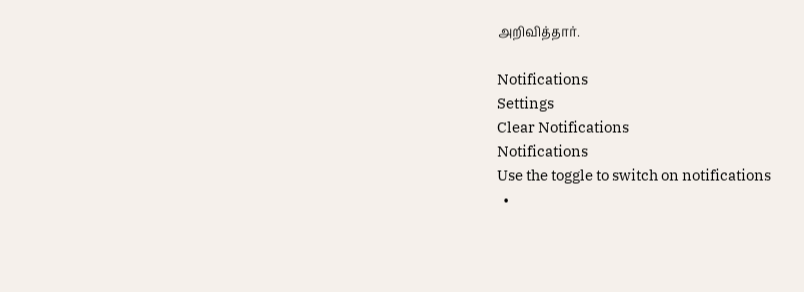அறிவித்தார்.

Notifications
Settings
Clear Notifications
Notifications
Use the toggle to switch on notifications
  •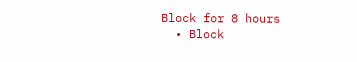Block for 8 hours
  • Block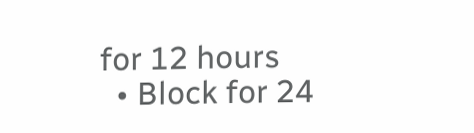for 12 hours
  • Block for 24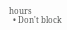hours
  • Don't block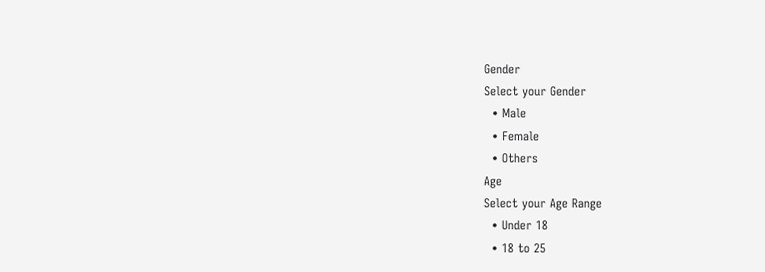Gender
Select your Gender
  • Male
  • Female
  • Others
Age
Select your Age Range
  • Under 18
  • 18 to 25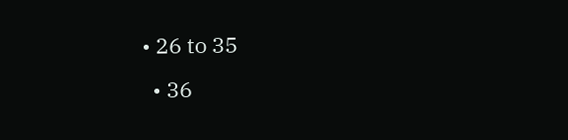• 26 to 35
  • 36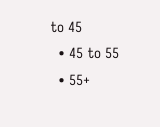to 45
  • 45 to 55
  • 55+